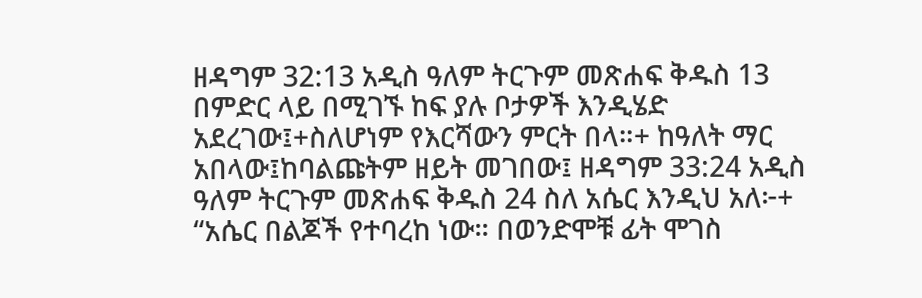ዘዳግም 32:13 አዲስ ዓለም ትርጉም መጽሐፍ ቅዱስ 13 በምድር ላይ በሚገኙ ከፍ ያሉ ቦታዎች እንዲሄድ አደረገው፤+ስለሆነም የእርሻውን ምርት በላ።+ ከዓለት ማር አበላው፤ከባልጩትም ዘይት መገበው፤ ዘዳግም 33:24 አዲስ ዓለም ትርጉም መጽሐፍ ቅዱስ 24 ስለ አሴር እንዲህ አለ፦+ “አሴር በልጆች የተባረከ ነው። በወንድሞቹ ፊት ሞገስ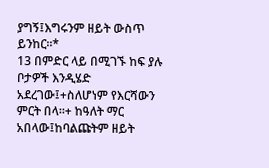ያግኝ፤እግሩንም ዘይት ውስጥ ይንከር።*
13 በምድር ላይ በሚገኙ ከፍ ያሉ ቦታዎች እንዲሄድ አደረገው፤+ስለሆነም የእርሻውን ምርት በላ።+ ከዓለት ማር አበላው፤ከባልጩትም ዘይት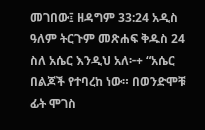መገበው፤ ዘዳግም 33:24 አዲስ ዓለም ትርጉም መጽሐፍ ቅዱስ 24 ስለ አሴር እንዲህ አለ፦+ “አሴር በልጆች የተባረከ ነው። በወንድሞቹ ፊት ሞገስ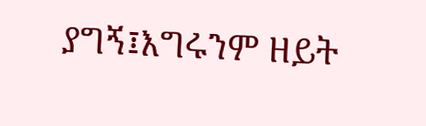ያግኝ፤እግሩንም ዘይት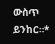ውስጥ ይንከር።*